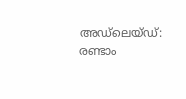അഡ്‌‌ലെയ്ഡ്: രണ്ടാം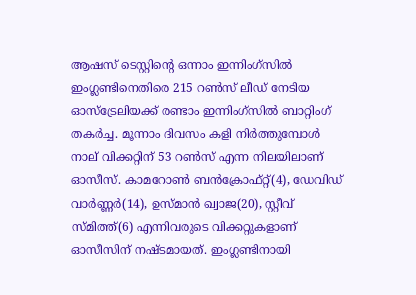ആഷസ് ടെസ്റ്റിന്‍റെ ഒന്നാം ഇന്നിംഗ്സിൽ ഇംഗ്ലണ്ടിനെതിരെ 215 റൺസ് ലീഡ് നേടിയ ഓസ്ട്രേലിയക്ക് രണ്ടാം ഇന്നിംഗ്സിൽ ബാറ്റിംഗ് തകർച്ച. മൂന്നാം ദിവസം കളി നിർത്തുമ്പോള്‍ നാല് വിക്കറ്റിന് 53 റൺസ് എന്ന നിലയിലാണ് ഓസീസ്. കാമറോണ്‍ ബന്‍ക്രോഫ്റ്റ്(4), ഡേവിഡ് വാര്‍ണ്ണര്‍(14), ഉസ്മാന്‍ ഖ്വാജ(20), സ്റ്റീവ് സ്മിത്ത്(6) എന്നിവരുടെ വിക്കറ്റുകളാണ് ഓസീസിന് നഷ്ടമായത്. ഇംഗ്ലണ്ടിനായി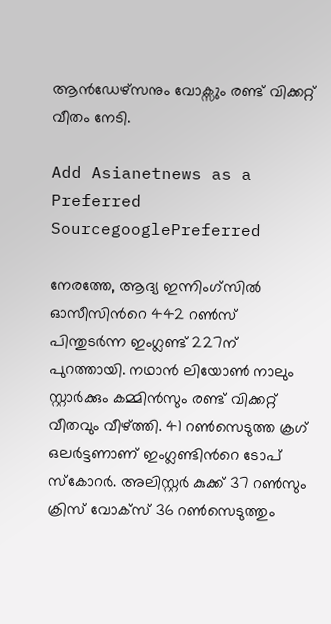ആൻഡേഴ്സനും വോക്സും രണ്ട് വിക്കറ്റ് വീതം നേടി.

Add Asianetnews as a Preferred SourcegooglePreferred

നേരത്തേ, ആദ്യ ഇന്നിംഗ്സിൽ ഓസീസിന്‍റെ 442 റൺസ് പിന്തുടർന്ന ഇംഗ്ലണ്ട് 227ന് പുറത്തായി. നഥാൻ ലിയോൺ നാലും സ്റ്റാർക്കും കമ്മിൻസും രണ്ട് വിക്കറ്റ് വീതവും വീഴ്ത്തി. 41 റണ്‍സെടുത്ത ക്രഗ് ഒലര്‍ട്ടണാണ് ഇംഗ്ലണ്ടിന്‍റെ ടോപ് സ്കോറര്‍. അലിസ്റ്റര്‍ കുക്ക് 37 റണ്‍സും ക്രിസ് വോക്സ് 36 റണ്‍സെടുത്തും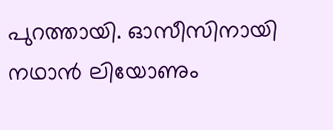പുറത്തായി. ഓസീസിനായി നഥാന്‍ ലിയോണും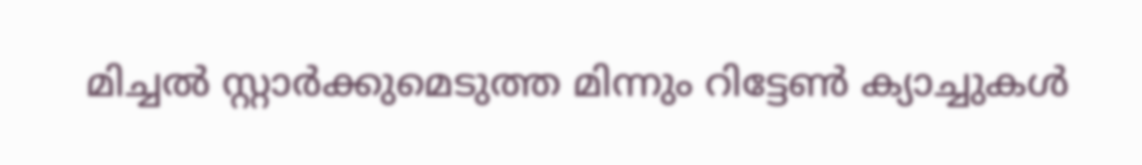മിച്ചല്‍ സ്റ്റാര്‍ക്കുമെടുത്ത മിന്നും റിട്ടേണ്‍ ക്യാച്ചുകള്‍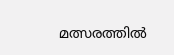മത്സരത്തില്‍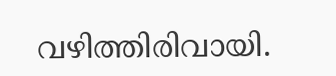വഴിത്തിരിവായി.